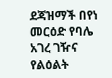ደጃዝማች በየነ መርዕድ የባሌ አገረ ገዥና የልዕልት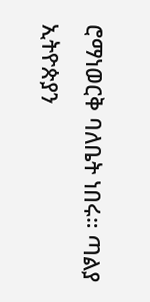ሮማነወርቅ ባለቤት ነበሩ። ጣልያ ኢትዮጵያን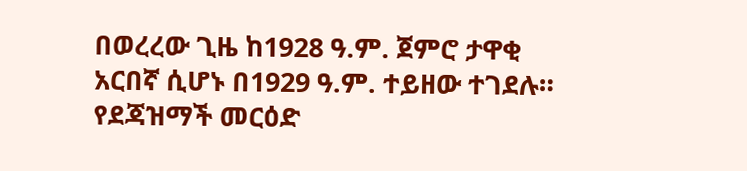በወረረው ጊዜ ከ1928 ዓ.ም. ጀምሮ ታዋቂ አርበኛ ሲሆኑ በ1929 ዓ.ም. ተይዘው ተገደሉ። የደጃዝማች መርዕድ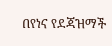በየነና የደጃዝማች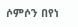ሶምሶን በየነ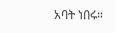አባት ነበሩ።